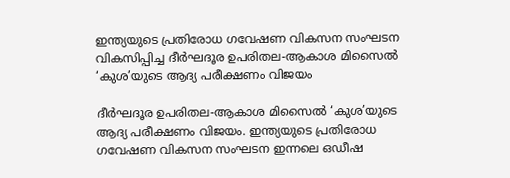ഇന്ത്യയുടെ പ്രതിരോധ ഗവേഷണ വികസന സംഘടന വികസിപ്പിച്ച ദീർഘദൂര ഉപരിതല-ആകാശ മിസൈൽ ‘കുശ’യുടെ ആദ്യ പരീക്ഷണം വിജയം

ദീർഘദൂര ഉപരിതല-ആകാശ മിസൈൽ ‘കുശ’യുടെ ആദ്യ പരീക്ഷണം വിജയം. ഇന്ത്യയുടെ പ്രതിരോധ ഗവേഷണ വികസന സംഘടന ഇന്നലെ ഒഡീഷ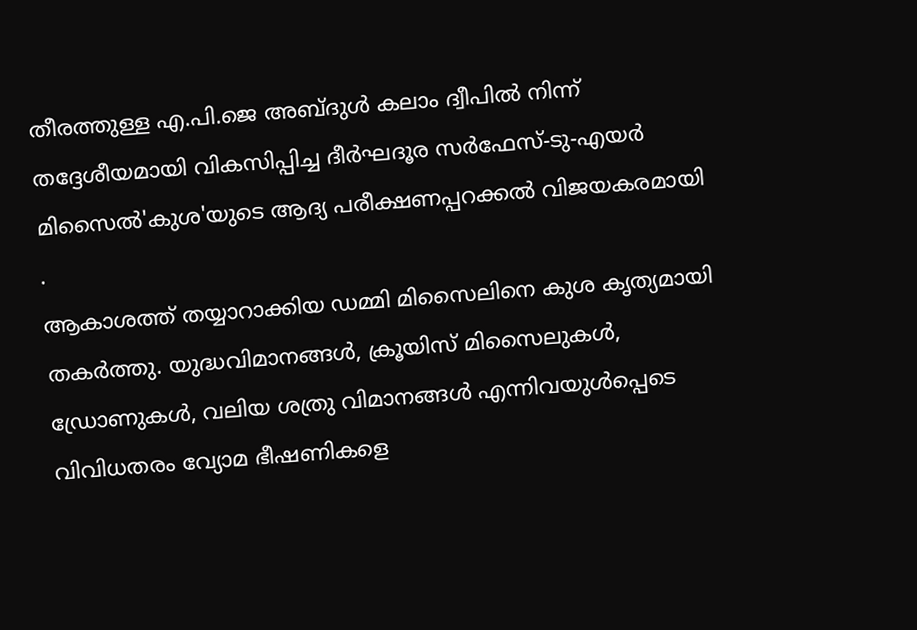തീരത്തുള്ള എ.പി.ജെ അബ്ദുൾ കലാം ദ്വീപിൽ നിന്ന് തദ്ദേശീയമായി വികസിപ്പിച്ച ദീർഘദൂര സർഫേസ്-ടു-എയർ മിസൈൽ'കുശ'യുടെ ആദ്യ പരീക്ഷണപ്പറക്കൽ വിജയകരമായി .
ആകാശത്ത് തയ്യാറാക്കിയ ഡമ്മി മിസൈലിനെ കുശ കൃത്യമായി തകർത്തു. യുദ്ധവിമാനങ്ങൾ, ക്രൂയിസ് മിസൈലുകൾ, ഡ്രോണുകൾ, വലിയ ശത്രു വിമാനങ്ങൾ എന്നിവയുൾപ്പെടെ വിവിധതരം വ്യോമ ഭീഷണികളെ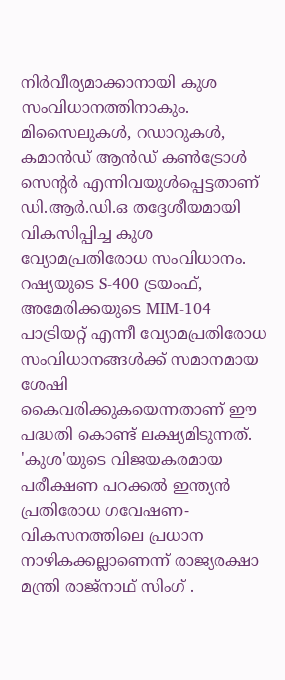നിർവീര്യമാക്കാനായി കുശ സംവിധാനത്തിനാകും.
മിസൈലുകൾ, റഡാറുകൾ, കമാൻഡ് ആൻഡ് കൺട്രോൾ സെന്റർ എന്നിവയുൾപ്പെട്ടതാണ് ഡി.ആർ.ഡി.ഒ തദ്ദേശീയമായി വികസിപ്പിച്ച കുശ വ്യോമപ്രതിരോധ സംവിധാനം. റഷ്യയുടെ S-400 ട്രയംഫ്, അമേരിക്കയുടെ MIM-104 പാട്രിയറ്റ് എന്നീ വ്യോമപ്രതിരോധ സംവിധാനങ്ങൾക്ക് സമാനമായ ശേഷി കൈവരിക്കുകയെന്നതാണ് ഈ പദ്ധതി കൊണ്ട് ലക്ഷ്യമിടുന്നത്.
'കുശ'യുടെ വിജയകരമായ പരീക്ഷണ പറക്കൽ ഇന്ത്യൻ പ്രതിരോധ ഗവേഷണ-വികസനത്തിലെ പ്രധാന നാഴികക്കല്ലാണെന്ന് രാജ്യരക്ഷാ മന്ത്രി രാജ്നാഥ് സിംഗ് .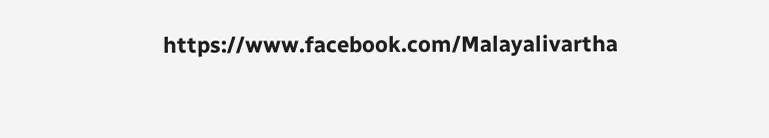https://www.facebook.com/Malayalivartha